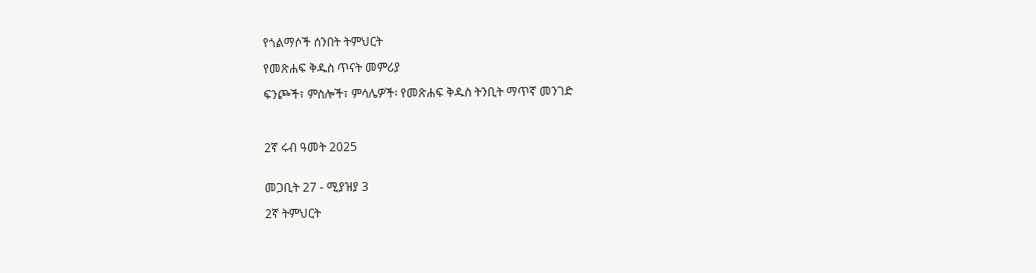የጎልማሶች ሰንበት ትምህርት

የመጽሐፍ ቅዱስ ጥናት መምሪያ

ፍንጮች፣ ምስሎች፣ ምሳሌዎች፡ የመጽሐፍ ቅዱስ ትንቢት ማጥኛ መንገድ



2ኛ ሩብ ዓመት 2025


መጋቢት 27 - ሚያዝያ 3

2ኛ ትምህርት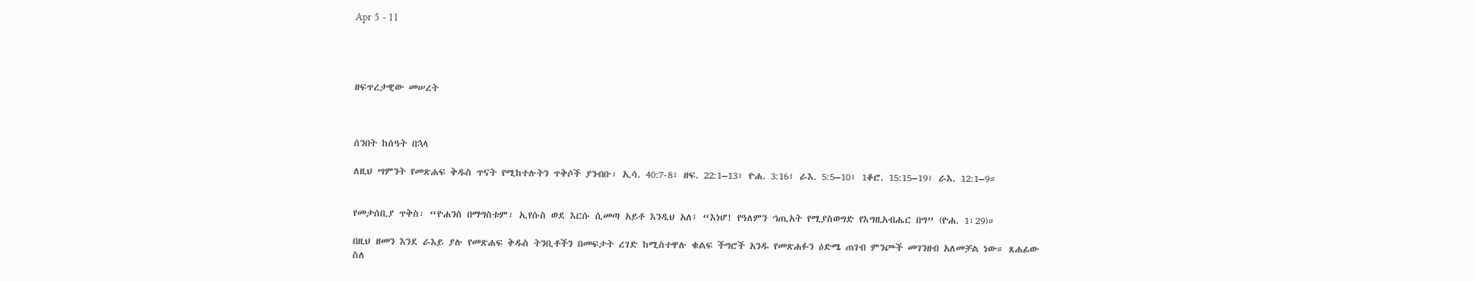Apr 5 - 11




ዘፍጥረታዊው መሠረት



ሰንበት ከሰዓት በኋላ

ለዚህ ሣምንት የመጽሐፍ ቅዱስ ጥናት የሚከተሉትን ጥቅሶች ያንብቡ፡ ኢሳ. 40:7-8፣ ዘፍ. 22:1–13፣ ዮሐ. 3:16፣ ራእ. 5:5–10፣ 1ቆሮ. 15:15–19፣ ራእ. 12:1–9።


የመታሰቢያ ጥቅስ፡ “ዮሐንስ በማግስቱም፣ ኢየሱስ ወደ እርሱ ሲመጣ አይቶ እንዲህ አለ፤ “እነሆ! የዓለምን ኀጢአት የሚያስወግድ የእግዚአብሔር በግ” (ዮሐ. 1፡29)።

በዚህ ዘመን እንደ ራእይ ያሉ የመጽሐፍ ቅዱስ ትንቢቶችን በመፍታት ረገድ ከሚስተዋሉ ቁልፍ ችግሮች አንዱ የመጽሐፉን ዕድሜ ጠገብ ምንጮች መገንዘብ አለመቻል ነው። ጸሐፊው ስለ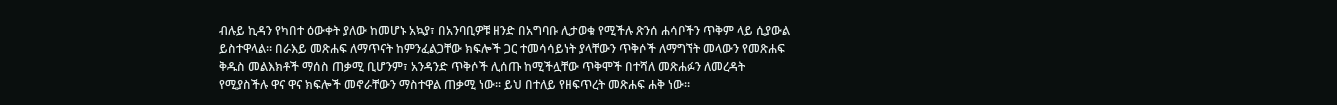ብሉይ ኪዳን የካበተ ዕውቀት ያለው ከመሆኑ አኳያ፣ በአንባቢዎቹ ዘንድ በአግባቡ ሊታወቁ የሚችሉ ጽንሰ ሐሳቦችን ጥቅም ላይ ሲያውል ይስተዋላል። በራእይ መጽሐፍ ለማጥናት ከምንፈልጋቸው ክፍሎች ጋር ተመሳሳይነት ያላቸውን ጥቅሶች ለማግኘት መላውን የመጽሐፍ ቅዱስ መልእክቶች ማሰስ ጠቃሚ ቢሆንም፣ አንዳንድ ጥቅሶች ሊሰጡ ከሚችሏቸው ጥቅሞች በተሻለ መጽሐፉን ለመረዳት የሚያስችሉ ዋና ዋና ክፍሎች መኖራቸውን ማስተዋል ጠቃሚ ነው። ይህ በተለይ የዘፍጥረት መጽሐፍ ሐቅ ነው።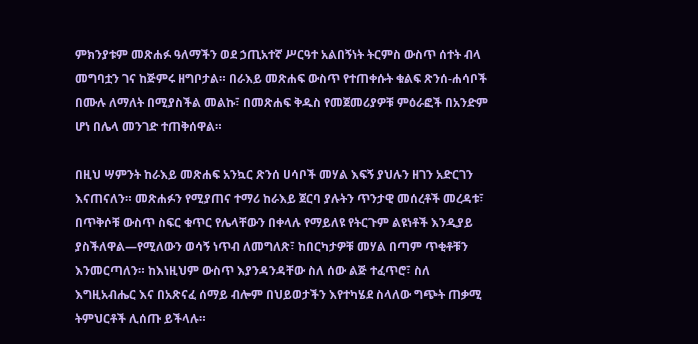ምክንያቱም መጽሐፉ ዓለማችን ወደ ኃጢአተኛ ሥርዓተ አልበኝነት ትርምስ ውስጥ ሰተት ብላ መግባቷን ገና ከጅምሩ ዘግቦታል። በራእይ መጽሐፍ ውስጥ የተጠቀሱት ቁልፍ ጽንሰ-ሐሳቦች በሙሉ ለማለት በሚያስችል መልኩ፣ በመጽሐፍ ቅዱስ የመጀመሪያዎቹ ምዕራፎች በአንድም ሆነ በሌላ መንገድ ተጠቅሰዋል።

በዚህ ሣምንት ከራእይ መጽሐፍ አንኳር ጽንሰ ሀሳቦች መሃል እፍኝ ያህሉን ዘገን አድርገን እናጠናለን። መጽሐፉን የሚያጠና ተማሪ ከራእይ ጀርባ ያሉትን ጥንታዊ መሰረቶች መረዳቱ፣ በጥቅሶቹ ውስጥ ስፍር ቁጥር የሌላቸውን በቀላሉ የማይለዩ የትርጉም ልዩነቶች እንዲያይ ያስችለዋል—የሚለውን ወሳኝ ነጥብ ለመግለጽ፣ ከበርካታዎቹ መሃል በጣም ጥቂቶቹን እንመርጣለን። ከእነዚህም ውስጥ እያንዳንዳቸው ስለ ሰው ልጅ ተፈጥሮ፣ ስለ እግዚአብሔር እና በአጽናፈ ሰማይ ብሎም በህይወታችን እየተካሄደ ስላለው ግጭት ጠቃሚ ትምህርቶች ሊሰጡ ይችላሉ።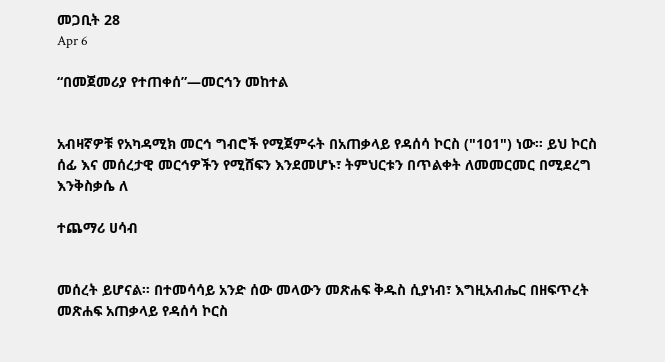መጋቢት 28
Apr 6

“በመጀመሪያ የተጠቀሰ”—መርኅን መከተል


አብዛኛዎቹ የአካዳሚክ መርኅ ግብሮች የሚጀምሩት በአጠቃላይ የዳሰሳ ኮርስ ("101") ነው። ይህ ኮርስ ሰፊ እና መሰረታዊ መርኅዎችን የሚሸፍን እንደመሆኑ፣ ትምህርቱን በጥልቀት ለመመርመር በሚደረግ እንቅስቃሴ ለ

ተጨማሪ ሀሳብ


መሰረት ይሆናል። በተመሳሳይ አንድ ሰው መላውን መጽሐፍ ቅዱስ ሲያነብ፣ እግዚአብሔር በዘፍጥረት መጽሐፍ አጠቃላይ የዳሰሳ ኮርስ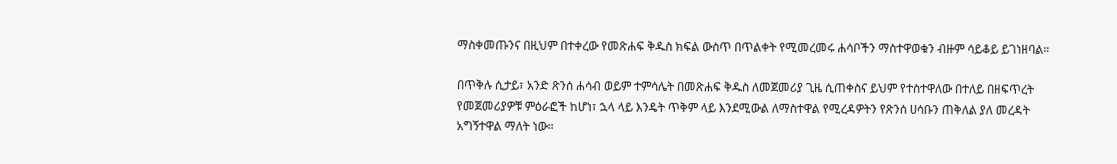ማስቀመጡንና በዚህም በተቀረው የመጽሐፍ ቅዱስ ክፍል ውስጥ በጥልቀት የሚመረመሩ ሐሳቦችን ማስተዋወቁን ብዙም ሳይቆይ ይገነዘባል።

በጥቅሉ ሲታይ፣ አንድ ጽንሰ ሐሳብ ወይም ተምሳሌት በመጽሐፍ ቅዱስ ለመጀመሪያ ጊዜ ሲጠቀስና ይህም የተስተዋለው በተለይ በዘፍጥረት የመጀመሪያዎቹ ምዕራፎች ከሆነ፣ ኋላ ላይ እንዴት ጥቅም ላይ እንደሚውል ለማስተዋል የሚረዳዎትን የጽንሰ ሀሳቡን ጠቅለል ያለ መረዳት አግኝተዋል ማለት ነው።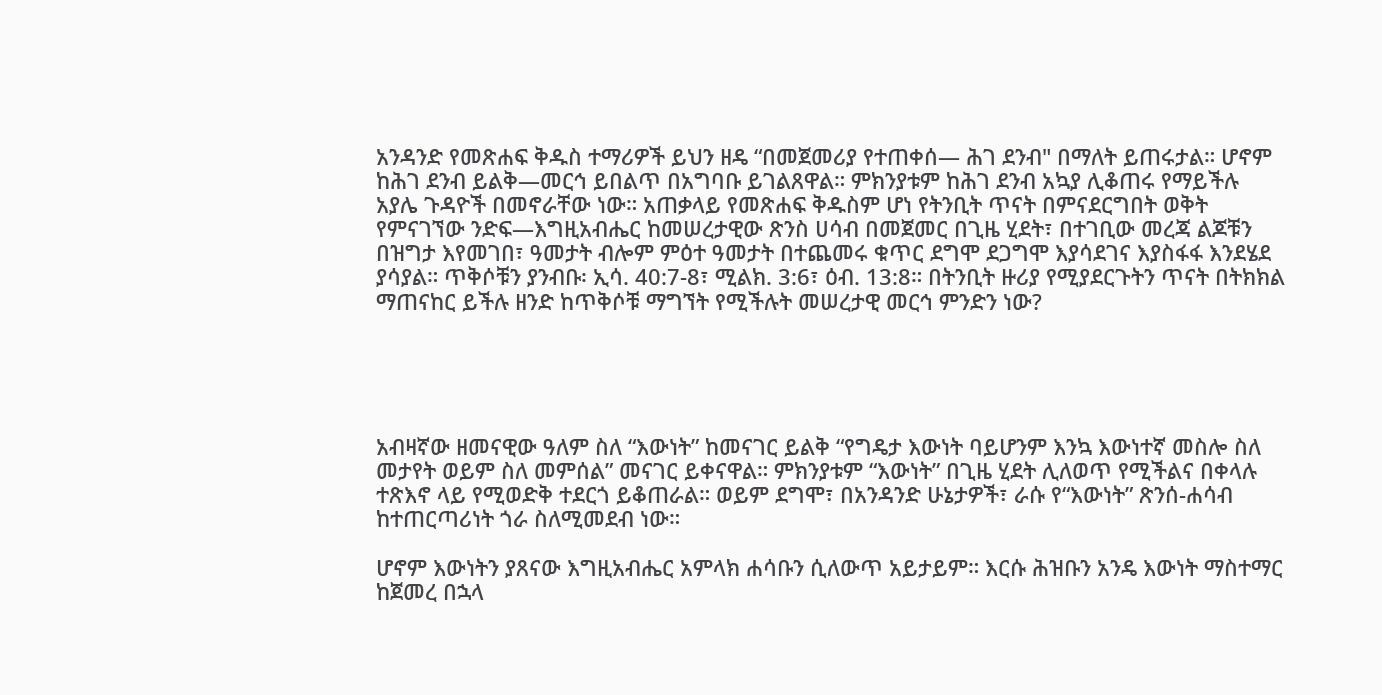አንዳንድ የመጽሐፍ ቅዱስ ተማሪዎች ይህን ዘዴ “በመጀመሪያ የተጠቀሰ— ሕገ ደንብ" በማለት ይጠሩታል። ሆኖም ከሕገ ደንብ ይልቅ—መርኅ ይበልጥ በአግባቡ ይገልጸዋል። ምክንያቱም ከሕገ ደንብ አኳያ ሊቆጠሩ የማይችሉ አያሌ ጉዳዮች በመኖራቸው ነው። አጠቃላይ የመጽሐፍ ቅዱስም ሆነ የትንቢት ጥናት በምናደርግበት ወቅት የምናገኘው ንድፍ—እግዚአብሔር ከመሠረታዊው ጽንስ ሀሳብ በመጀመር በጊዜ ሂደት፣ በተገቢው መረጃ ልጆቹን በዝግታ እየመገበ፣ ዓመታት ብሎም ምዕተ ዓመታት በተጨመሩ ቁጥር ደግሞ ደጋግሞ እያሳደገና እያስፋፋ እንደሄደ ያሳያል። ጥቅሶቹን ያንብቡ፡ ኢሳ. 40:7-8፣ ሚልክ. 3:6፣ ዕብ. 13:8። በትንቢት ዙሪያ የሚያደርጉትን ጥናት በትክክል ማጠናከር ይችሉ ዘንድ ከጥቅሶቹ ማግኘት የሚችሉት መሠረታዊ መርኅ ምንድን ነው?





አብዛኛው ዘመናዊው ዓለም ስለ “እውነት” ከመናገር ይልቅ “የግዴታ እውነት ባይሆንም እንኳ እውነተኛ መስሎ ስለ መታየት ወይም ስለ መምሰል” መናገር ይቀናዋል። ምክንያቱም “እውነት” በጊዜ ሂደት ሊለወጥ የሚችልና በቀላሉ ተጽእኖ ላይ የሚወድቅ ተደርጎ ይቆጠራል። ወይም ደግሞ፣ በአንዳንድ ሁኔታዎች፣ ራሱ የ“እውነት” ጽንሰ-ሐሳብ ከተጠርጣሪነት ጎራ ስለሚመደብ ነው።

ሆኖም እውነትን ያጸናው እግዚአብሔር አምላክ ሐሳቡን ሲለውጥ አይታይም። እርሱ ሕዝቡን አንዴ እውነት ማስተማር ከጀመረ በኋላ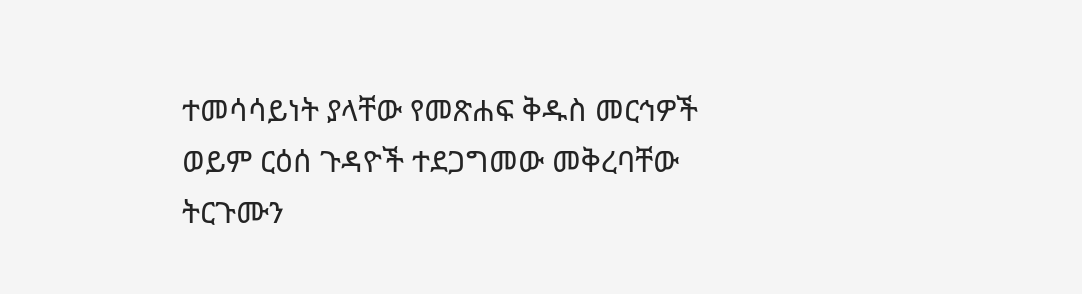ተመሳሳይነት ያላቸው የመጽሐፍ ቅዱስ መርኅዎች ወይም ርዕሰ ጉዳዮች ተደጋግመው መቅረባቸው ትርጉሙን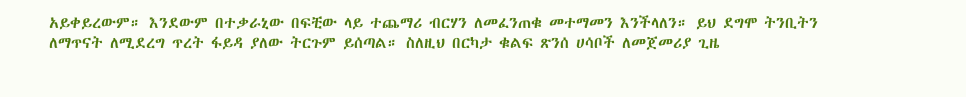አይቀይረውም። እንደውም በተቃራኒው በፍቺው ላይ ተጨማሪ ብርሃን ለመፈንጠቁ መተማመን እንችላለን። ይህ ደግሞ ትንቢትን ለማጥናት ለሚደረግ ጥረት ፋይዳ ያለው ትርጉም ይሰጣል። ስለዚህ በርካታ ቁልፍ ጽንሰ ሀሳቦች ለመጀመሪያ ጊዜ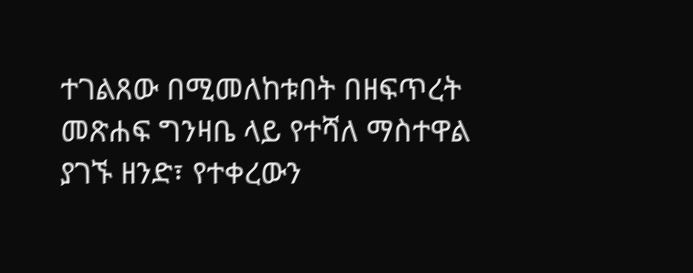ተገልጸው በሚመለከቱበት በዘፍጥረት መጽሐፍ ግንዛቤ ላይ የተሻለ ማስተዋል ያገኙ ዘንድ፣ የተቀረውን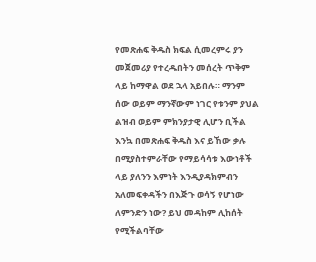የመጽሐፍ ቅዱስ ክፍል ሲመረምሩ ያን መጀመሪያ የተረዱበትን መሰረት ጥቅም ላይ ከማዋል ወደ ኋላ አይበሉ። ማንም ሰው ወይም ማንኛውም ነገር የቱንም ያህል ልዝብ ወይም ምክንያታዊ ሊሆን ቢችል እንኳ በመጽሐፍ ቅዱስ እና ይኸው ቃሉ በሚያስተምራቸው የማይሳሳቱ እውነቶች ላይ ያለንን እምነት እንዲያዳክምብን አለመፍቀዳችን በእጅጉ ወሳኝ የሆነው ለምንድን ነው? ይህ መዳከም ሊከሰት የሚችልባቸው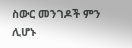ስውር መንገዶች ምን ሊሆኑ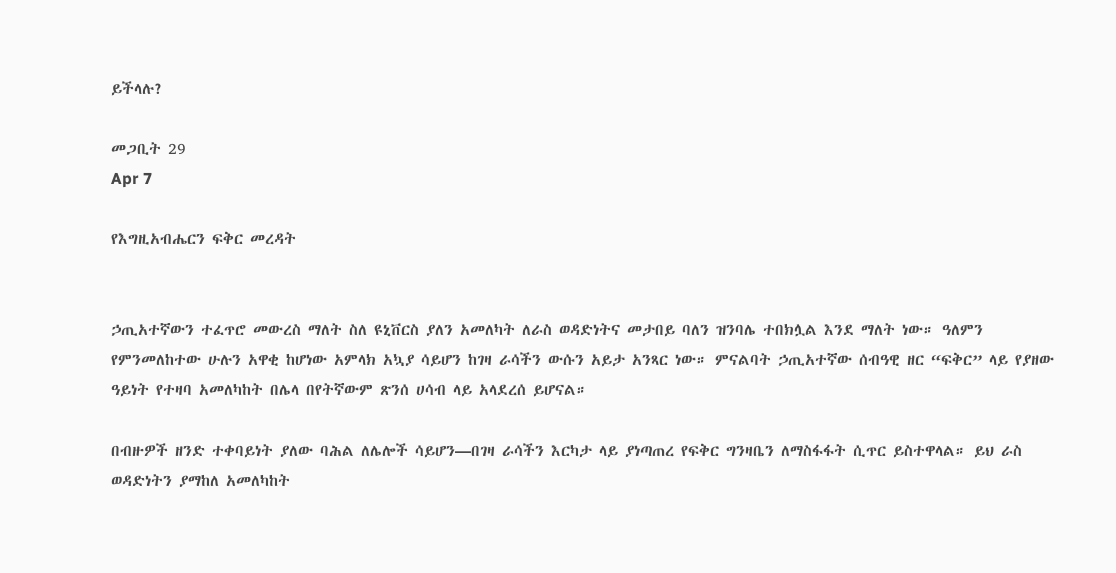ይችላሉ?

መጋቢት 29
Apr 7

የእግዚአብሔርን ፍቅር መረዳት


ኃጢአተኛውን ተፈጥሮ መውረስ ማለት ስለ ዩኒቨርስ ያለን አመለካት ለራስ ወዳድነትና መታበይ ባለን ዝንባሌ ተበክሏል እንደ ማለት ነው። ዓለምን የምንመለከተው ሁሉን አዋቂ ከሆነው አምላክ አኳያ ሳይሆን ከገዛ ራሳችን ውሱን አይታ አንጻር ነው። ምናልባት ኃጢአተኛው ሰብዓዊ ዘር “ፍቅር” ላይ የያዘው ዓይነት የተዛባ አመለካከት በሌላ በየትኛውም ጽንሰ ሀሳብ ላይ አላደረሰ ይሆናል።

በብዙዎች ዘንድ ተቀባይነት ያለው ባሕል ለሌሎች ሳይሆን—በገዛ ራሳችን እርካታ ላይ ያነጣጠረ የፍቅር ግንዛቤን ለማስፋፋት ሲጥር ይስተዋላል። ይህ ራስ ወዳድነትን ያማከለ አመለካከት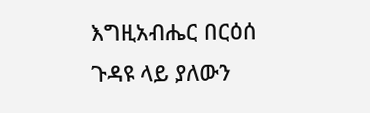እግዚአብሔር በርዕሰ ጉዳዩ ላይ ያለውን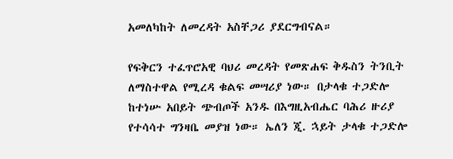አመለካከት ለመረዳት አስቸጋሪ ያደርግብናል።

የፍቅርን ተፈጥሮአዊ ባህሪ መረዳት የመጽሐፍ ቅዱስን ትንቢት ለማስተዋል የሚረዳ ቁልፍ መሣሪያ ነው። በታላቁ ተጋድሎ ከተነሡ አበይት ጭብጦች አንዱ በእግዚአብሔር ባሕሪ ዙሪያ የተሳሳተ ግንዛቤ መያዝ ነው። ኤለን ጂ. ኋይት ታላቁ ተጋድሎ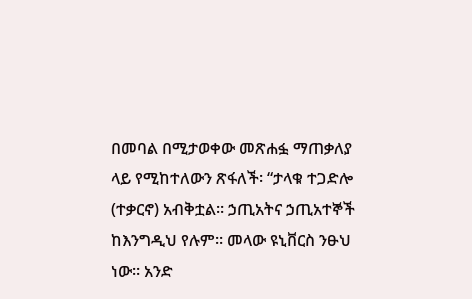በመባል በሚታወቀው መጽሐፏ ማጠቃለያ ላይ የሚከተለውን ጽፋለች፡ “ታላቁ ተጋድሎ (ተቃርኖ) አብቅቷል። ኃጢአትና ኃጢአተኞች ከእንግዲህ የሉም። መላው ዩኒቨርስ ንፁህ ነው። አንድ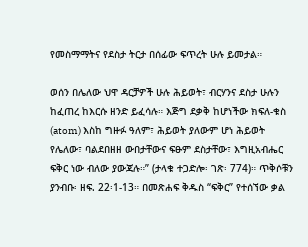የመስማማትና የደስታ ትርታ በሰፊው ፍጥረት ሁሉ ይመታል።

ወሰን በሌለው ህዋ ዳርቻዎች ሁሉ ሕይወት፣ ብርሃንና ደስታ ሁሉን ከፈጠረ ከእርሱ ዘንድ ይፈሳሉ። እጅግ ደቃቅ ከሆነችው ክፍለ-ቁስ (atom) እስከ ግዙፉ ዓለም፣ ሕይወት ያለውም ሆነ ሕይወት የሌለው፣ ባልደበዘዘ ውበታቸውና ፍፁም ደስታቸው፣ እግዚአብሔር ፍቅር ነው ብለው ያውጃሉ።” (ታላቁ ተጋድሎ፡ ገጽ፡ 774)። ጥቅሶቹን ያንብቡ፡ ዘፍ. 22፡1-13። በመጽሐፍ ቅዱስ “ፍቅር” የተሰኘው ቃል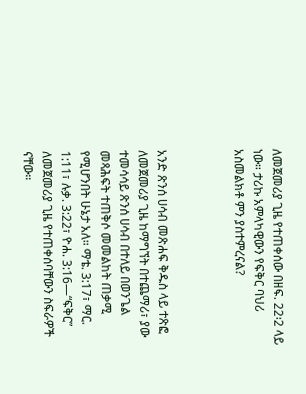ለመጀመሪያ ጊዜ የተጠቀሰው በዘፍ. 22፡2 ላይ ነው። ታሪኩ አምላካዊውን የፍቅር ባህሪ አስመልክቶ ምን ያስተምረናል?



አንድ ጽንሰ ሀሳብ መጽሐፍ ቅዱስ ላይ ተጽፎ ለመጀመሪያ ጊዜ ከማግኘት በተጨማሪ፣ ያው ተመሳሳይ ጽንሰ ሀሳብ በተለይ በወንጌል መጻሕፍት ተጠቅሶ መመልከት ጠቃሚ የሚሆንበት ሁኔታ አለ። ማቴ. 3:17፣ ማር. 1:11፣ ሉቃ. 3:22፣ ዮሐ. 3:16—“ፍቅር” ለመጀመሪያ ጊዜ የተጠቀሰባቸውን ስፍራዎች ናቸው።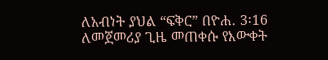ለአብነት ያህል “ፍቅር” በዮሐ. 3፡16 ለመጀመሪያ ጊዜ መጠቀሱ የእውቀት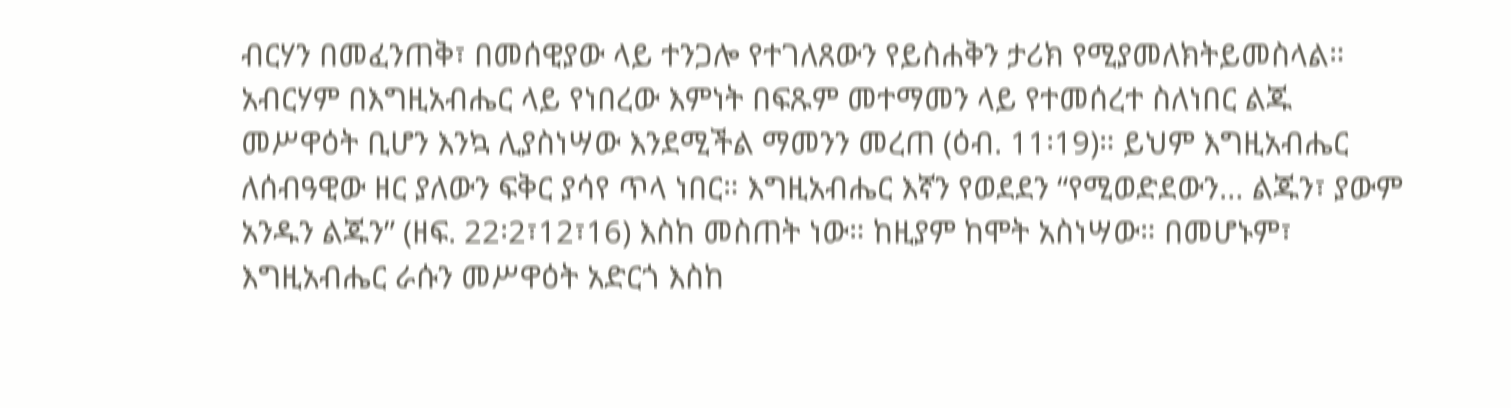ብርሃን በመፈንጠቅ፣ በመሰዊያው ላይ ተንጋሎ የተገለጸውን የይስሐቅን ታሪክ የሚያመለክትይመስላል። አብርሃም በእግዚአብሔር ላይ የነበረው እምነት በፍጹም መተማመን ላይ የተመሰረተ ስለነበር ልጁ መሥዋዕት ቢሆን እንኳ ሊያስነሣው እንደሚችል ማመንን መረጠ (ዕብ. 11፡19)። ይህም እግዚአብሔር ለሰብዓዊው ዘር ያለውን ፍቅር ያሳየ ጥላ ነበር። እግዚአብሔር እኛን የወደደን “የሚወድደውን… ልጁን፣ ያውም አንዱን ልጁን” (ዘፍ. 22፡2፣12፣16) እስከ መስጠት ነው። ከዚያም ከሞት አስነሣው። በመሆኑም፣ እግዚአብሔር ራሱን መሥዋዕት አድርጎ እስከ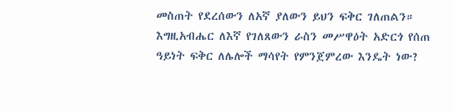መስጠት የደረሰውን ለአኛ ያለውን ይህን ፍቅር ገለጠልን። እግዚአብሔር ለእኛ የገለጸውን ራስን መሥዋዕት አድርጎ የሰጠ ዓይነት ፍቅር ለሌሎች ማሳየት የምንጀምረው እንዴት ነው?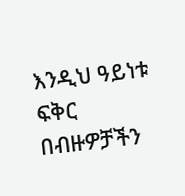እንዲህ ዓይነቱ ፍቅር በብዙዎቻችን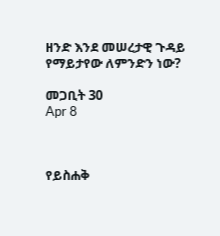ዘንድ እንደ መሠረታዊ ጉዳይ የማይታየው ለምንድን ነው?

መጋቢት 30
Apr 8



የይስሐቅ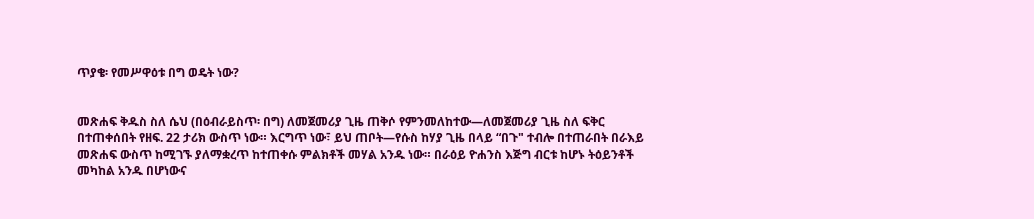ጥያቄ፡ የመሥዋዕቱ በግ ወዴት ነው?


መጽሐፍ ቅዱስ ስለ ሴህ (በዕብራይስጥ፡ በግ) ለመጀመሪያ ጊዜ ጠቅሶ የምንመለከተው—ለመጀመሪያ ጊዜ ስለ ፍቅር በተጠቀሰበት የዘፍ. 22 ታሪክ ውስጥ ነው። እርግጥ ነው፣ ይህ ጠቦት—የሱስ ከሃያ ጊዜ በላይ “በጉ" ተብሎ በተጠራበት በራእይ መጽሐፍ ውስጥ ከሚገኙ ያለማቋረጥ ከተጠቀሱ ምልክቶች መሃል አንዱ ነው። በራዕይ ዮሐንስ እጅግ ብርቱ ከሆኑ ትዕይንቶች መካከል አንዱ በሆነውና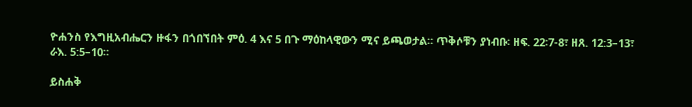ዮሐንስ የእግዚአብሔርን ዙፋን በጎበኘበት ምዕ. 4 እና 5 በጉ ማዕከላዊውን ሚና ይጫወታል። ጥቅሶቹን ያነብቡ፡ ዘፍ. 22፡7-8፣ ዘጸ. 12:3–13፣ ራእ. 5:5–10።

ይስሐቅ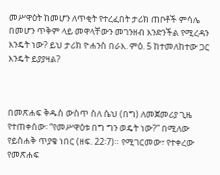መሥዋዕት ከመሆን ለጥቂት የተረፈበት ታሪክ ጠቦቶች ምሳሌ በመሆን ጥቅም ላይ መዋላቸውን መገንዘብ እንድንችል የሚረዳን እንዴት ነው? ይህ ታሪክ ዮሐንስ በራእ. ምዕ. 5 ከተመለከተው ጋር እንዴት ይያያዛል?



በመጽሐፍ ቅዱስ ውስጥ ስለ ሴህ (በግ) ለመጀመሪያ ጊዜ የተጠቀሰው፡ “የመሥዋዕቱ በግ ግን ወዴት ነው?” በሚለው የይስሐቅ ጥያቄ ነበር (ዘፍ. 22፡7)። የሚገርመው፣ የተቀረው የመጽሐፍ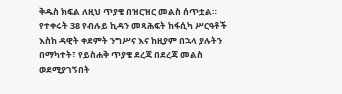ቅዱስ ክፍል ለዚህ ጥያቄ በዝርዝር መልስ ሰጥቷል። የተቀሩት 38 የብሉይ ኪዳን መጻሕፍት ከፋሲካ ሥርዓቶች እስከ ዳዊት ቀደምት ንግሥና እና ከዚያም በኋላ ያሉትን በማካተት፣ የይስሐቅ ጥያቄ ደረጃ በደረጃ መልስ ወደሚያገኝበት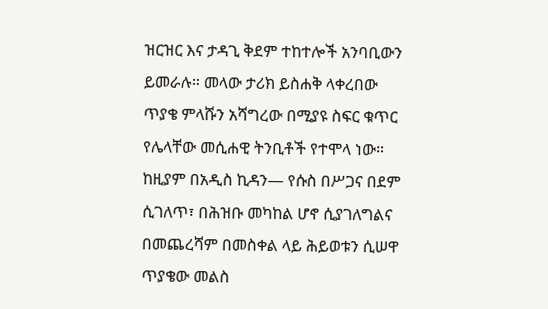ዝርዝር እና ታዳጊ ቅደም ተከተሎች አንባቢውን ይመራሉ። መላው ታሪክ ይስሐቅ ላቀረበው ጥያቄ ምላሹን አሻግረው በሚያዩ ስፍር ቁጥር የሌላቸው መሲሐዊ ትንቢቶች የተሞላ ነው። ከዚያም በአዲስ ኪዳን— የሱስ በሥጋና በደም ሲገለጥ፣ በሕዝቡ መካከል ሆኖ ሲያገለግልና በመጨረሻም በመስቀል ላይ ሕይወቱን ሲሠዋ ጥያቄው መልስ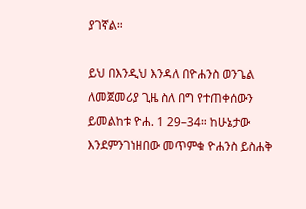ያገኛል።

ይህ በእንዲህ እንዳለ በዮሐንስ ወንጌል ለመጀመሪያ ጊዜ ስለ በግ የተጠቀሰውን ይመልከቱ ዮሐ. 1 29–34። ከሁኔታው እንደምንገነዘበው መጥምቁ ዮሐንስ ይስሐቅ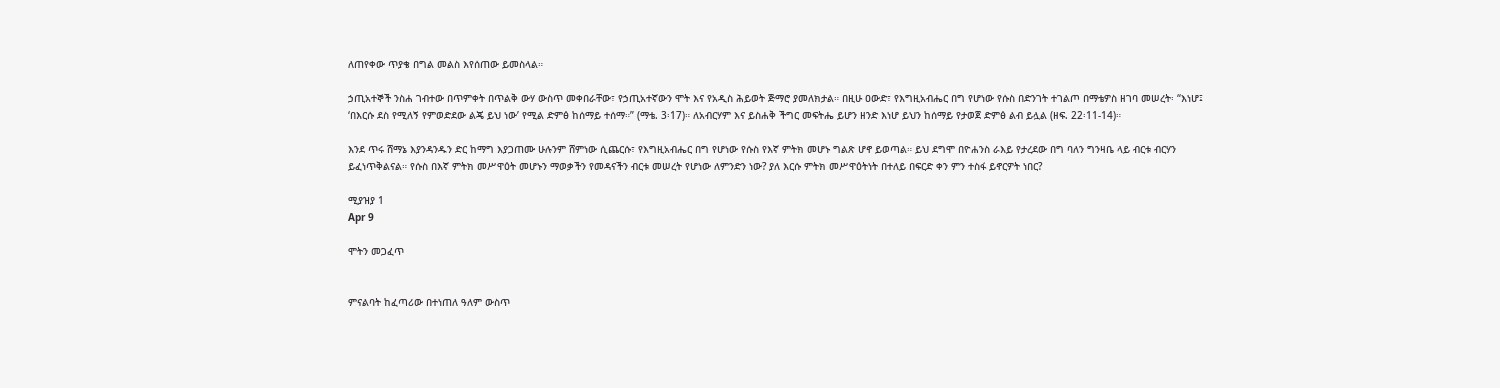ለጠየቀው ጥያቄ በግል መልስ እየሰጠው ይመስላል።

ኃጢአተኞች ንስሐ ገብተው በጥምቀት በጥልቅ ውሃ ውስጥ መቀበራቸው፣ የኃጢአተኛውን ሞት እና የአዲስ ሕይወት ጅማሮ ያመለክታል። በዚሁ ዐውድ፣ የእግዚአብሔር በግ የሆነው የሱስ በድንገት ተገልጦ በማቴዎስ ዘገባ መሠረት፡ “እነሆ፤ ‘በእርሱ ደስ የሚለኝ የምወድደው ልጄ ይህ ነው’ የሚል ድምፅ ከሰማይ ተሰማ።” (ማቴ. 3፡17)። ለአብርሃም እና ይስሐቅ ችግር መፍትሔ ይሆን ዘንድ እነሆ ይህን ከሰማይ የታወጀ ድምፅ ልብ ይሏል (ዘፍ. 22፡11-14)።

እንደ ጥሩ ሸማኔ እያንዳንዱን ድር ከማግ እያጋጠሙ ሁሉንም ሸምነው ሲጨርሱ፣ የእግዚአብሔር በግ የሆነው የሱስ የእኛ ምትክ መሆኑ ግልጽ ሆኖ ይወጣል። ይህ ደግሞ በዮሐንስ ራእይ የታረደው በግ ባለን ግንዛቤ ላይ ብርቱ ብርሃን ይፈነጥቅልናል። የሱስ በእኛ ምትክ መሥዋዕት መሆኑን ማወቃችን የመዳናችን ብርቱ መሠረት የሆነው ለምንድን ነው? ያለ እርሱ ምትክ መሥዋዕትነት በተለይ በፍርድ ቀን ምን ተስፋ ይኖርዎት ነበር?

ሚያዝያ 1
Apr 9

ሞትን መጋፈጥ


ምናልባት ከፈጣሪው በተነጠለ ዓለም ውስጥ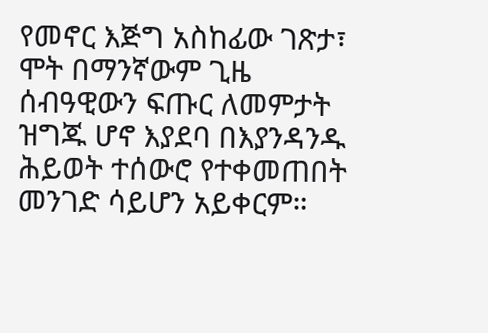የመኖር እጅግ አስከፊው ገጽታ፣ ሞት በማንኛውም ጊዜ ሰብዓዊውን ፍጡር ለመምታት ዝግጁ ሆኖ እያደባ በእያንዳንዱ ሕይወት ተሰውሮ የተቀመጠበት መንገድ ሳይሆን አይቀርም።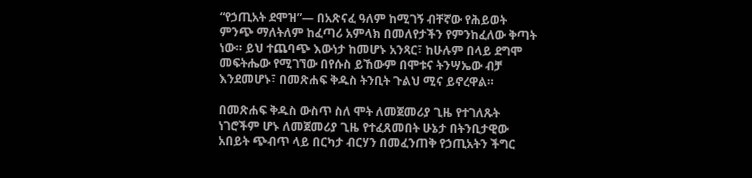“የኃጢአት ደሞዝ”— በአጽናፈ ዓለም ከሚገኝ ብቸኛው የሕይወት ምንጭ ማለትለም ከፈጣሪ አምላክ በመለየታችን የምንከፈለው ቅጣት ነው። ይህ ተጨባጭ እውነታ ከመሆኑ አንጻር፣ ከሁሉም በላይ ደግሞ መፍትሔው የሚገኘው በየሱስ ይኸውም በሞቱና ትንሣኤው ብቻ እንደመሆኑ፣ በመጽሐፍ ቅዱስ ትንቢት ጉልህ ሚና ይኖረዋል።

በመጽሐፍ ቅዱስ ውስጥ ስለ ሞት ለመጀመሪያ ጊዜ የተገለጹት ነገሮችም ሆኑ ለመጀመሪያ ጊዜ የተፈጸመበት ሁኔታ በትንቢታዊው አበይት ጭብጥ ላይ በርካታ ብርሃን በመፈንጠቅ የኃጢአትን ችግር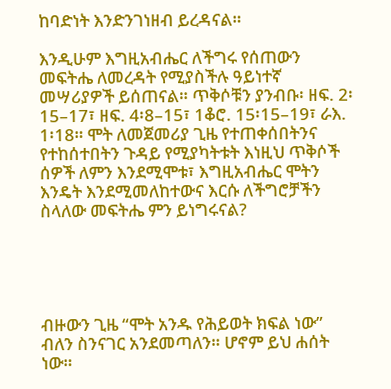ከባድነት እንድንገነዘብ ይረዳናል።

እንዲሁም እግዚአብሔር ለችግሩ የሰጠውን መፍትሔ ለመረዳት የሚያስችሉ ዓይነተኛ መሣሪያዎች ይሰጠናል። ጥቅሶቹን ያንብቡ፡ ዘፍ. 2፡15–17፣ ዘፍ. 4፡8–15፣ 1ቆሮ. 15፡15–19፣ ራእ. 1፡18። ሞት ለመጀመሪያ ጊዜ የተጠቀሰበትንና የተከሰተበትን ጉዳይ የሚያካትቱት እነዚህ ጥቅሶች ሰዎች ለምን እንደሚሞቱ፣ እግዚአብሔር ሞትን እንዴት እንደሚመለከተውና እርሱ ለችግሮቻችን ስላለው መፍትሔ ምን ይነግሩናል?





ብዙውን ጊዜ “ሞት አንዱ የሕይወት ክፍል ነው” ብለን ስንናገር አንደመጣለን። ሆኖም ይህ ሐሰት ነው።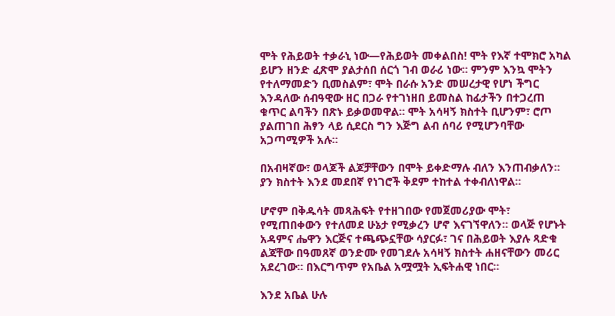ሞት የሕይወት ተቃራኒ ነው—የሕይወት መቀልበስ! ሞት የእኛ ተሞክሮ አካል ይሆን ዘንድ ፈጽሞ ያልታሰበ ሰርጎ ገብ ወራሪ ነው። ምንም እንኳ ሞትን የተለማመድን ቢመስልም፣ ሞት በራሱ አንድ መሠረታዊ የሆነ ችግር እንዳለው ሰብዓዊው ዘር በጋራ የተገነዘበ ይመስል ከፊታችን በተጋረጠ ቁጥር ልባችን በጽኑ ይቃወመዋል። ሞት አሳዛኝ ክስተት ቢሆንም፣ ሮጦ ያልጠገበ ሕፃን ላይ ሲደርስ ግን እጅግ ልብ ሰባሪ የሚሆንባቸው አጋጣሚዎች አሉ።

በአብዛኛው፣ ወላጆች ልጆቻቸውን በሞት ይቀድማሉ ብለን እንጠብቃለን። ያን ክስተት እንደ መደበኛ የነገሮች ቅደም ተከተል ተቀብለነዋል።

ሆኖም በቅዱሳት መጻሕፍት የተዘገበው የመጀመሪያው ሞት፣ የሚጠበቀውን የተለመደ ሁኔታ የሚቃረን ሆኖ እናገኘዋለን። ወላጅ የሆኑት አዳምና ሔዋን እርጅና ተጫጭኗቸው ሳያርፉ፣ ገና በሕይወት እያሉ ጻድቁ ልጃቸው በዓመጸኛ ወንድሙ የመገደሉ አሳዛኝ ክስተት ሐዘናቸውን መሪር አደረገው። በእርግጥም የአቤል አሟሟት ኢፍትሐዊ ነበር።

እንደ አቤል ሁሉ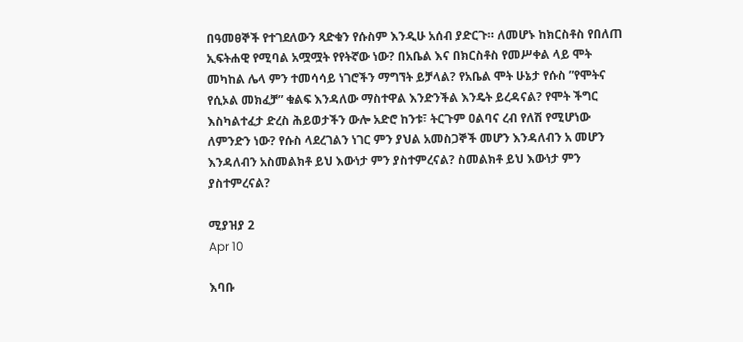በዓመፀኞች የተገደለውን ጻድቁን የሱስም እንዲሁ አሰብ ያድርጉ። ለመሆኑ ከክርስቶስ የበለጠ ኢፍትሐዊ የሚባል አሟሟት የየትኛው ነው? በአቤል እና በክርስቶስ የመሥቀል ላይ ሞት መካከል ሌላ ምን ተመሳሳይ ነገሮችን ማግኘት ይቻላል? የአቤል ሞት ሁኔታ የሱስ ”የሞትና የሲኦል መክፈቻ” ቁልፍ እንዳለው ማስተዋል እንድንችል እንዴት ይረዳናል? የሞት ችግር እስካልተፈታ ድረስ ሕይወታችን ውሎ አድሮ ከንቱ፣ ትርጉም ዐልባና ረብ የለሽ የሚሆነው ለምንድን ነው? የሱስ ላደረገልን ነገር ምን ያህል አመስጋኞች መሆን እንዳለብን አ መሆን እንዳለብን አስመልክቶ ይህ እውነታ ምን ያስተምረናል? ስመልክቶ ይህ እውነታ ምን ያስተምረናል?

ሚያዝያ 2
Apr 10

እባቡ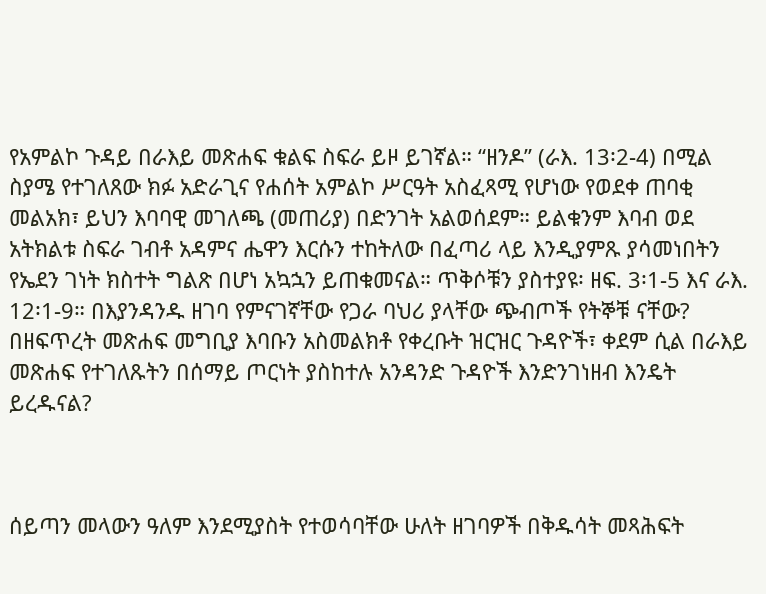የአምልኮ ጉዳይ በራእይ መጽሐፍ ቁልፍ ስፍራ ይዞ ይገኛል። “ዘንዶ” (ራእ. 13፡2-4) በሚል ስያሜ የተገለጸው ክፉ አድራጊና የሐሰት አምልኮ ሥርዓት አስፈጻሚ የሆነው የወደቀ ጠባቂ መልአክ፣ ይህን እባባዊ መገለጫ (መጠሪያ) በድንገት አልወሰደም። ይልቁንም እባብ ወደ አትክልቱ ስፍራ ገብቶ አዳምና ሔዋን እርሱን ተከትለው በፈጣሪ ላይ እንዲያምጹ ያሳመነበትን የኤደን ገነት ክስተት ግልጽ በሆነ አኳኋን ይጠቁመናል። ጥቅሶቹን ያስተያዩ፡ ዘፍ. 3፡1-5 እና ራእ. 12፡1-9። በእያንዳንዱ ዘገባ የምናገኛቸው የጋራ ባህሪ ያላቸው ጭብጦች የትኞቹ ናቸው? በዘፍጥረት መጽሐፍ መግቢያ እባቡን አስመልክቶ የቀረቡት ዝርዝር ጉዳዮች፣ ቀደም ሲል በራእይ መጽሐፍ የተገለጹትን በሰማይ ጦርነት ያስከተሉ አንዳንድ ጉዳዮች እንድንገነዘብ እንዴት ይረዱናል?



ሰይጣን መላውን ዓለም እንደሚያስት የተወሳባቸው ሁለት ዘገባዎች በቅዱሳት መጻሕፍት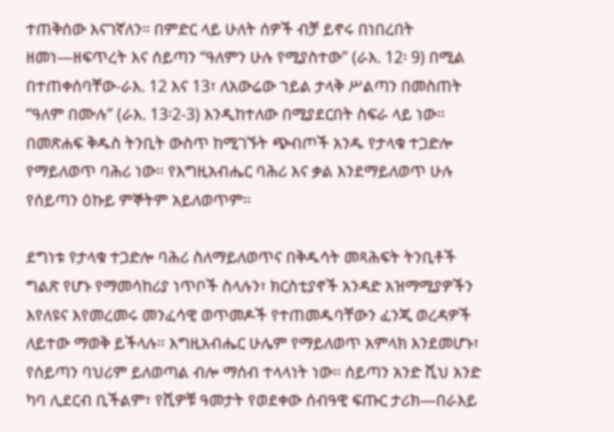ተጠቅሰው እናገኛለን። በምድር ላይ ሁለት ሰዎች ብቻ ይኖሩ በነበረበት ዘመነ—ዘፍጥረት እና ሰይጣን “ዓለምን ሁሉ የሚያስተው” (ራእ. 12፡ 9) በሚል በተጠቀሰባቸው-ራእ. 12 እና 13፣ ለአውሬው ኀይል ታላቅ ሥልጣን በመስጠት “ዓለም በሙሉ” (ራእ. 13፡2-3) እንዲከተለው በሚያደርበት ስፍራ ላይ ነው። በመጽሐፍ ቅዱስ ትንቢት ውስጥ ከሚገኙት ጭብጦች አንዱ የታላቁ ተጋድሎ የማይለወጥ ባሕሪ ነው። የእግዚአብሔር ባሕሪ እና ቃል እንደማይለወጥ ሁሉ የሰይጣን ዕኩይ ምኞትም አይለወጥም።

ደግነቱ የታላቁ ተጋድሎ ባሕሪ ስለማይለወጥና በቅዱሳት መጻሕፍት ትንቢቶች ግልጽ የሆኑ የማመሳከሪያ ነጥቦች ስላሉን፣ ክርስቲያኖች አንዳድ አዝማሚያዎችን እየለዩና እየመረመሩ መንፈሳዊ ወጥመዶች የተጠመዱባቸውን ፈንጂ ወረዳዎች ለይተው ማወቅ ይችላሉ። እግዚአብሔር ሁሌም የማይለወጥ አምላክ እንደመሆኑ፣ የሰይጣን ባህሪም ይለወጣል ብሎ ማሰብ ተላላነት ነው። ሰይጣን አንድ ሺህ አንድ ካባ ሊደርብ ቢችልም፣ የሺዎቹ ዓመታት የወደቀው ሰብዓዊ ፍጡር ታሪክ—በራእይ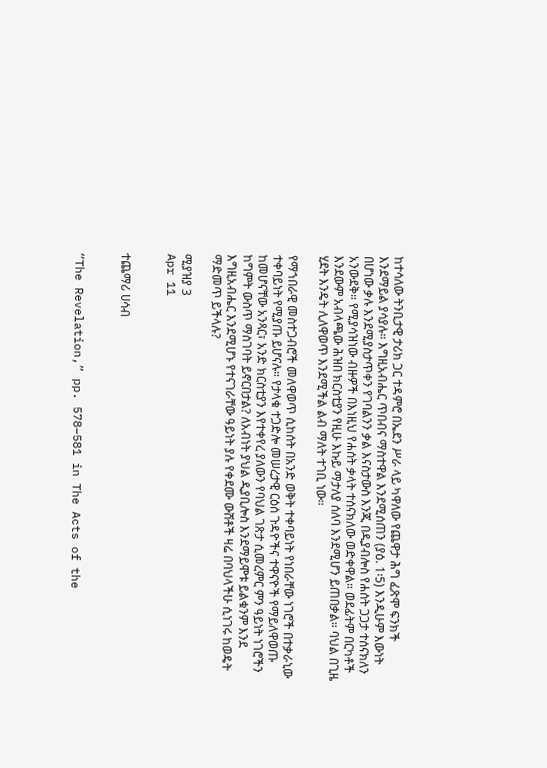ከተሳለው ትንቢታዊ ታሪክ ጋር ተዳምሮ በኤደን ሥራ ላይ ካዋለው የጨዋታ ሕግ ፈጽሞ ፍንክች እንደማይል ያሳያሉ። እግዚአብሔር ጥበብና ማስተዋል እንደሚሰጠን (ያዕ. 1፡5) እንዲሁም እውነት በሆነው ቃሉ እንደሚያስታጥቀን የገባልንን ቃል እናስታውስ እንጂ በዲያብሎስ የሐሰት ጋጋታ ተሰናክለን አንውደቅ። የሚያሳዝነው ብዙዎች በእነዚህ የሐሰት ቃላት ተሰናክለው ወድቀዋል። ወደፊትም በርካቶች እንደውም አብላጫው ሕዝበ ክርስቲያን የዚሁ እኩይ ማታለያ ሰለባ እንደሚሆን ይጠበቃል። ባህል በጊዜ ሂደት እንዴት ሊለዋወጥ እንደሚችል ልብ ማለት ተገቢ ነው።

የማኀበራዊ መስተጋብሮች መለዋወጥ ሲከሰት በአንድ ወቅት ተቀባይነት የነበራቸው ነገሮች በተቃራኒው ተቀባይነት የሚያጡ ይሆናሉ። የታላቁ ተጋድሎ መሠረታዊ ርዕሰ ጉዳዮችና ተዋናዮች የማይለዋወጡ ከመሆናቸው አንጻር፣ አንድ ክርስቲያን እየተቀየረ ያለውን የባህል ገጽታ ሲመረምር ምን ዓይነት ነገሮችን ከግምት ውስጥ ማስገባት ይኖርበታል? ለአብነት ያህል ዲያቢሎስ እንደማይሞቱ ይልቁንም እንደ እግዚአብሔር እንደሚሆኑ የተናገራቸው ዓይነት ያሉ የቀደሙ ውሸቶች ዛሬ በባህላችሁ ሲነገሩ ከወዴት ማድመጥ ይችላሉ?

ሚያዝያ 3
Apr 11


ተጨማሪ ሀሳብ


“The Revelation,” pp. 578–581 in The Acts of the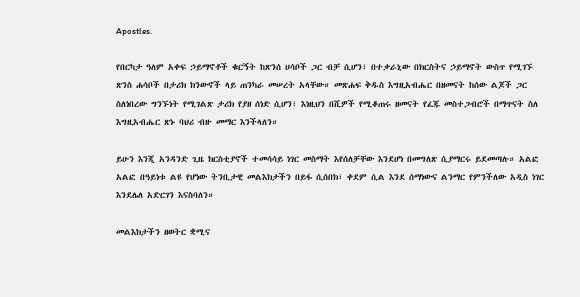Apostles.

የበርካታ ዓለም አቀፍ ኃይማኖቶች ቁርኝት ከጽንሰ ሀሳቦች ጋር ብቻ ሲሆን፣ በተቃራኒው በክርስትና ኃይማኖት ውስጥ የሚገኙ ጽንስ ሐሳቦች በታሪክ ክንውኖች ላይ ጠንካራ መሠረት አላቸው። መጽሐፍ ቅዱስ እግዚአብሔር በዘመናት ከሰው ልጆች ጋር ስለነበረው ግንኙነት የሚገልጽ ታሪክ የያዘ ሰነድ ሲሆን፣ እነዚህን በሺዎች የሚቆጠሩ ዘመናት የፈጁ መስተጋብሮች በማጥናት ስለ እግዚአብሔር ጽኑ ባህሪ ብዙ መማር እንችላለን።

ይሁን እንጂ አንዳንድ ጊዜ ክርስቲያኖች ተመሳሳይ ነገር መስማት እየሰለቻቸው እንደሆነ በመግለጽ ሲያማርሩ ይደመጣሉ። አልፎ አልፎ በዓይነቱ ልዩ የሆነው ትንቢታዊ መልእክታችን በይፋ ሲሰበክ፣ ቀደም ሲል እንደ ሰማነውና ልንማር የምንችለው አዲስ ነገር እንደሌለ አድርገን እናስባለን።

መልእክታችን ዘወትር ቋሚና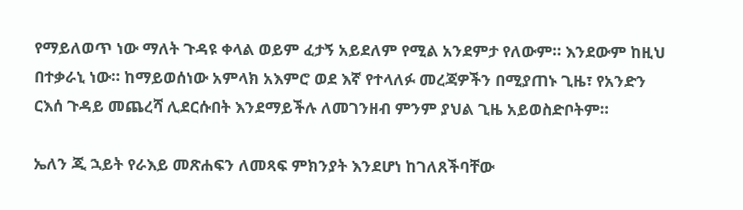የማይለወጥ ነው ማለት ጉዳዩ ቀላል ወይም ፈታኝ አይደለም የሚል አንደምታ የለውም። እንደውም ከዚህ በተቃራኒ ነው። ከማይወሰነው አምላክ አእምሮ ወደ እኛ የተላለፉ መረጃዎችን በሚያጠኑ ጊዜ፣ የአንድን ርእሰ ጉዳይ መጨረሻ ሊደርሱበት እንደማይችሉ ለመገንዘብ ምንም ያህል ጊዜ አይወስድቦትም።

ኤለን ጂ ኋይት የራእይ መጽሐፍን ለመጻፍ ምክንያት እንደሆነ ከገለጸችባቸው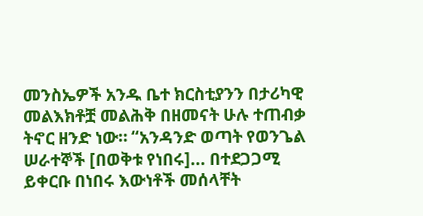መንስኤዎች አንዱ ቤተ ክርስቲያንን በታሪካዊ መልእክቶቿ መልሕቅ በዘመናት ሁሉ ተጠብቃ ትኖር ዘንድ ነው። “አንዳንድ ወጣት የወንጌል ሠራተኞች [በወቅቱ የነበሩ]... በተደጋጋሚ ይቀርቡ በነበሩ እውነቶች መሰላቸት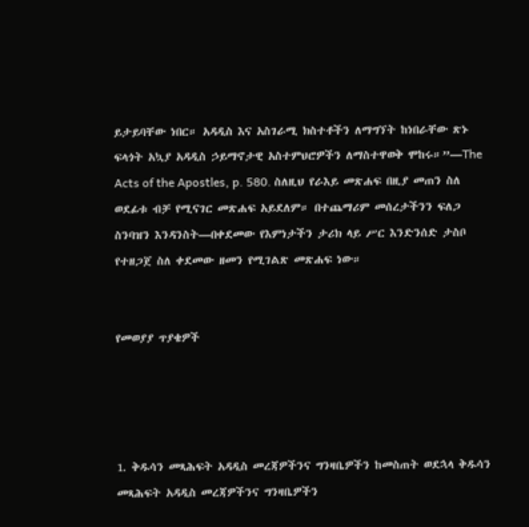ይታይባቸው ነበር። አዳዲስ እና አስገራሚ ክስተቶችን ለማግኘት ከነበራቸው ጽኑ ፍላጎት አኳያ አዳዲስ ኃይማኖታዊ አስተምህሮዎችን ለማስተዋወቅ ሞከሩ።”—The Acts of the Apostles, p. 580. ስለዚህ የራእይ መጽሐፍ በዚያ መጠን ስለ ወደፊቱ ብቻ የሚናገር መጽሐፍ አይደለም። በተጨማሪም መሰረታችንን ፍለጋ ስንባዝን እንዳንስት—በቀደመው የእምነታችን ታሪክ ላይ ሥር እንድንሰድ ታስቦ የተዘጋጀ ስለ ቀደመው ዘመን የሚገልጽ መጽሐፍ ነው።


የመወያያ ጥያቄዎች




1. ቅዱሳን መጻሕፍት አዳዲስ መረጃዎችንና ግንዛቤዎችን ከመስጠት ወደኋላ ቅዱሳን መጻሕፍት አዳዲስ መረጃዎችንና ግንዛቤዎችን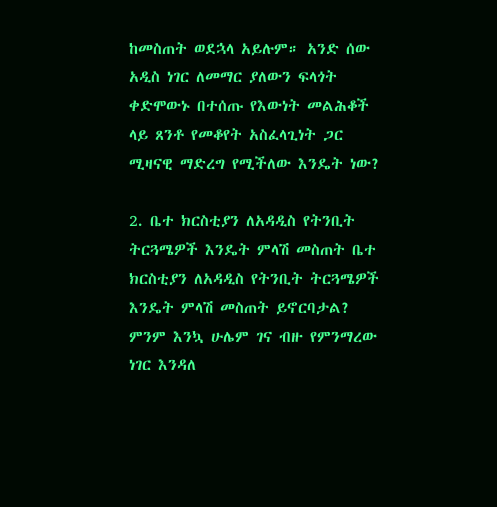ከመስጠት ወደኋላ አይሉም። አንድ ሰው አዲስ ነገር ለመማር ያለውን ፍላጎት ቀድሞውኑ በተሰጡ የእውነት መልሕቆች ላይ ጸንቶ የመቆየት አስፈላጊነት ጋር ሚዛናዊ ማድረግ የሚችለው እንዴት ነው?

2. ቤተ ክርስቲያን ለአዳዲስ የትንቢት ትርጓሜዎች እንዴት ምላሽ መስጠት ቤተ ክርስቲያን ለአዳዲስ የትንቢት ትርጓሜዎች እንዴት ምላሽ መስጠት ይኖርባታል? ምንም እንኳ ሁሌም ገና ብዙ የምንማረው ነገር እንዳለ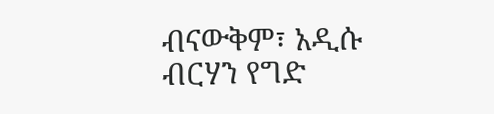ብናውቅም፣ አዲሱ ብርሃን የግድ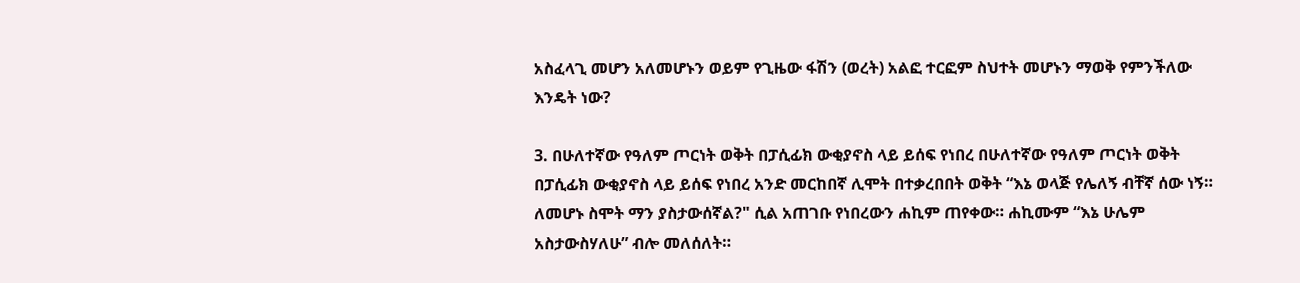አስፈላጊ መሆን አለመሆኑን ወይም የጊዜው ፋሽን (ወረት) አልፎ ተርፎም ስህተት መሆኑን ማወቅ የምንችለው እንዴት ነው?

3. በሁለተኛው የዓለም ጦርነት ወቅት በፓሲፊክ ውቂያኖስ ላይ ይሰፍ የነበረ በሁለተኛው የዓለም ጦርነት ወቅት በፓሲፊክ ውቂያኖስ ላይ ይሰፍ የነበረ አንድ መርከበኛ ሊሞት በተቃረበበት ወቅት “እኔ ወላጅ የሌለኝ ብቸኛ ሰው ነኝ። ለመሆኑ ስሞት ማን ያስታውሰኛል?" ሲል አጠገቡ የነበረውን ሐኪም ጠየቀው። ሐኪሙም “እኔ ሁሌም አስታውስሃለሁ” ብሎ መለሰለት።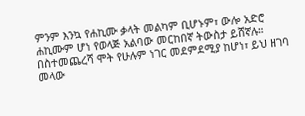ምንም እንኳ የሐኪሙ ቃላት መልካም ቢሆኑም፣ ውሎ አድሮ ሐኪሙም ሆነ የወላጅ አልባው መርከበኛ ትውስታ ይሸኛሉ። በስተመጨረሻ ሞት የሁሉም ነገር መደምደሚያ ከሆነ፣ ይህ ዘገባ መላው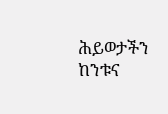ሕይወታችን ከንቱና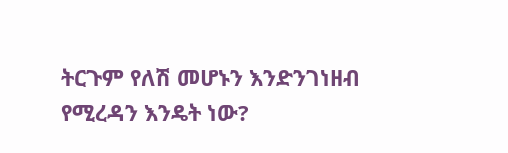ትርጉም የለሽ መሆኑን እንድንገነዘብ የሚረዳን እንዴት ነው?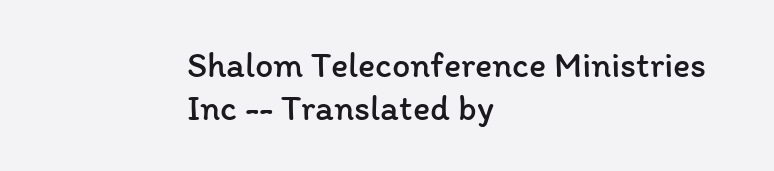Shalom Teleconference Ministries Inc -- Translated by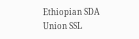Ethiopian SDA Union SSL